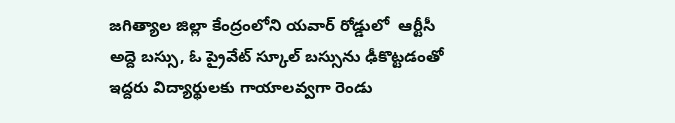జగిత్యాల జిల్లా కేంద్రంలోని యవార్ రోడ్డులో  ఆర్టీసీ అద్దె బస్సు, ఓ ప్రైవేట్ స్కూల్ బస్సును ఢీకొట్టడంతో ఇద్దరు విద్యార్థులకు గాయాలవ్వగా రెండు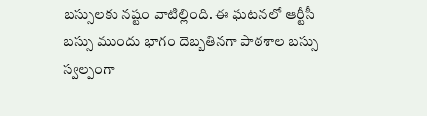బస్సులకు నష్టం వాటిల్లింది. ఈ ఘటనలో ఆర్టీసీ బస్సు ముందు భాగం దెబ్బతినగా పాఠశాల బస్సు స్వల్పంగా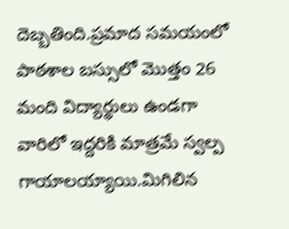దెబ్బతింది.ప్రమాద సమయంలో పాఠశాల బస్సులో మొత్తం 26 మంది విద్యార్థులు ఉండగా వారిలో ఇద్దరికి మాత్రమే స్వల్ప గాయాలయ్యాయి.మిగిలిన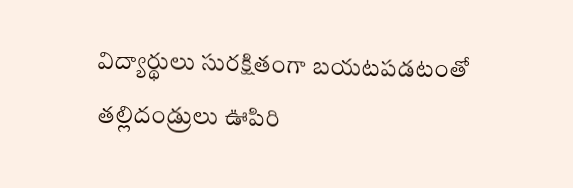విద్యార్థులు సురక్షితంగా బయటపడటంతో తల్లిదండ్రులు ఊపిరి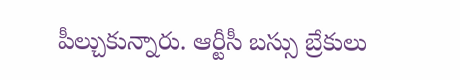పీల్చుకున్నారు. ఆర్టీసీ బస్సు బ్రేకులు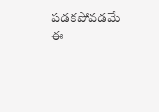పడకపోవడమే ఈ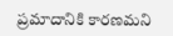ప్రమాదానికి కారణమని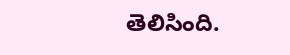తెలిసింది.